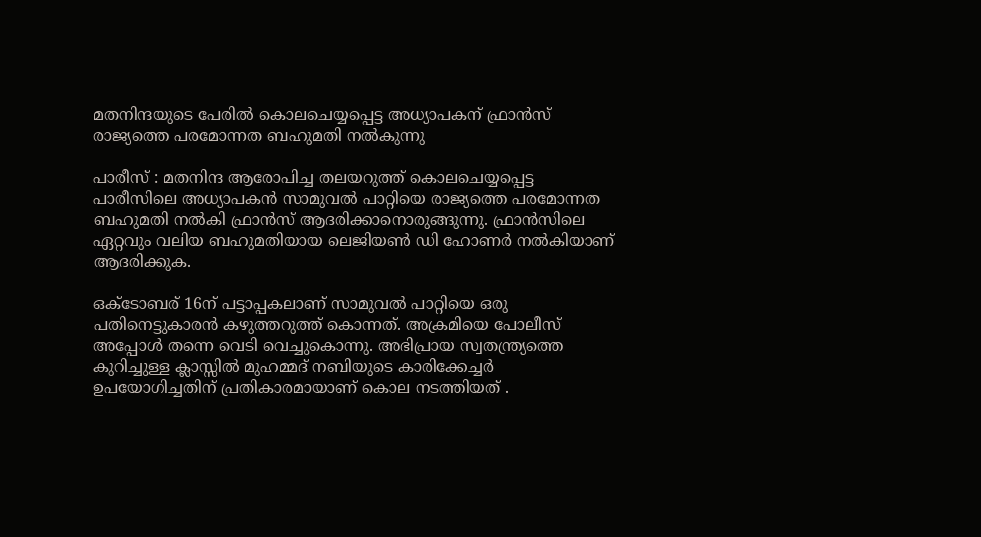മതനിന്ദയുടെ പേരില്‍‌ കൊലചെയ്യപ്പെട്ട അധ്യാപകന്‌ ഫ്രാന്‍സ്‌ രാജ്യത്തെ പരമോന്നത ബഹുമതി നല്‍കുന്നു

പാരീസ്‌ : മതനിന്ദ ആരോപിച്ച തലയറുത്ത്‌ കൊലചെയ്യപ്പെട്ട പാരീസിലെ അധ്യാപകന്‍ സാമുവല്‍ പാറ്റിയെ രാജ്യത്തെ പരമോന്നത ബഹുമതി നല്‍കി ഫ്രാന്‍സ്‌ ആദരിക്കാനൊരുങ്ങുന്നു. ഫ്രാന്‍സിലെ ഏറ്റവും വലിയ ബഹുമതിയായ ലെജിയണ്‍ ഡി ഹോണര്‍ നല്‍കിയാണ്‌ ആദരിക്കുക.

ഒക്ടോബര്‌ 16ന്‌ പട്ടാപ്പകലാണ്‌ സാമുവല്‍ പാറ്റിയെ ഒരു പതിനെട്ടുകാരന്‍ കഴുത്തറുത്ത്‌ കൊന്നത്‌. അക്രമിയെ പോലീസ്‌ അപ്പോള്‍ തന്നെ വെടി വെച്ചുകൊന്നു. അഭിപ്രായ സ്വതന്ത്ര്യത്തെ കുറിച്ചുള്ള ക്ലാസ്സില്‍ മുഹമ്മദ്‌ നബിയുടെ കാരിക്കേച്ചര്‍ ഉപയോഗിച്ചതിന്‌ പ്രതികാരമായാണ്‌ കൊല നടത്തിയത്‌ .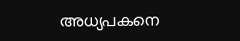അധ്യപകനെ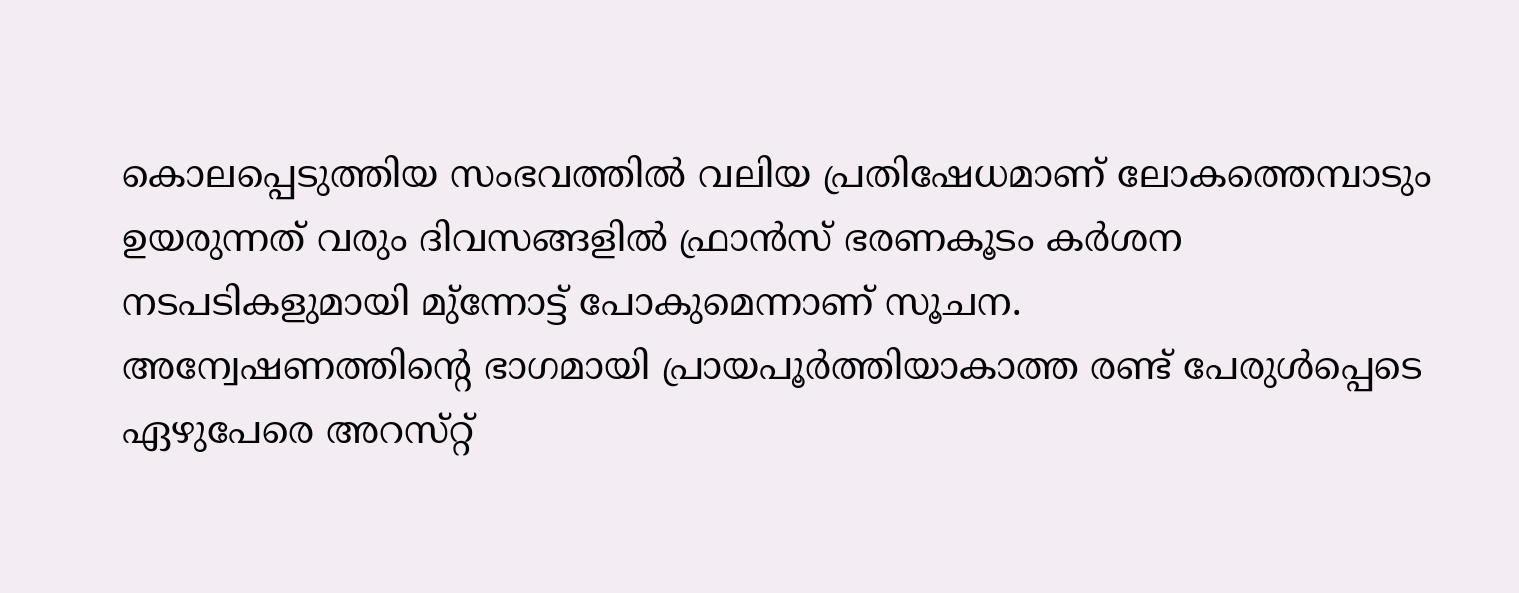കൊലപ്പെടുത്തിയ സംഭവത്തില്‍ വലിയ പ്രതിഷേധമാണ്‌ ലോകത്തെമ്പാടും ഉയരുന്നത്‌ വരും ദിവസങ്ങളില്‍ ഫ്രാന്‍സ്‌ ഭരണകൂടം കര്‍ശന നടപടികളുമായി മു്‌ന്നോട്ട്‌ പോകുമെന്നാണ്‌ സൂചന.
അന്വേഷണത്തിന്റെ ഭാഗമായി പ്രായപൂര്‍ത്തിയാകാത്ത രണ്ട്‌ പേരുള്‍പ്പെടെ ഏഴുപേരെ അറസ്‌റ്റ്‌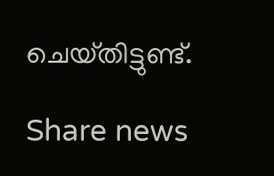ചെയ്‌തിട്ടുണ്ട്‌.

Share news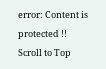error: Content is protected !!
Scroll to Top